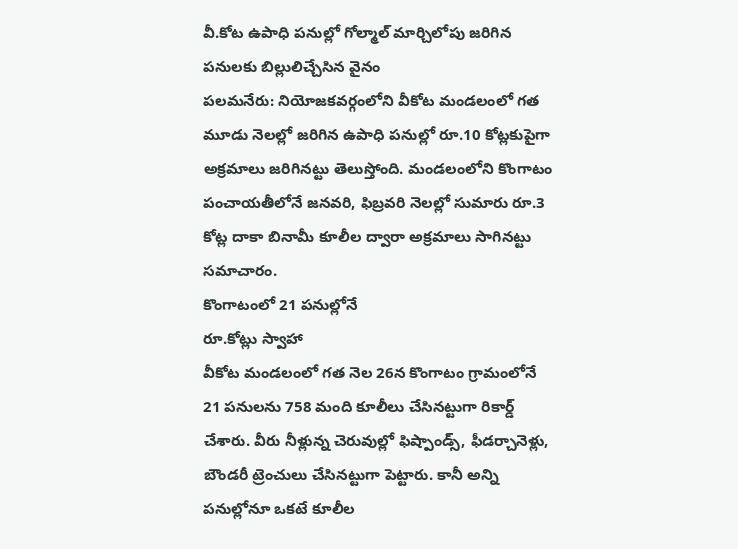వీ.కోట ఉపాధి పనుల్లో గోల్మాల్ మార్చిలోపు జరిగిన పనులకు బిల్లులిచ్చేసిన వైనం
పలమనేరు: నియోజకవర్గంలోని వీకోట మండలంలో గత మూడు నెలల్లో జరిగిన ఉపాధి పనుల్లో రూ.10 కోట్లకుపైగా అక్రమాలు జరిగినట్టు తెలుస్తోంది. మండలంలోని కొంగాటం పంచాయతీలోనే జనవరి, ఫిబ్రవరి నెలల్లో సుమారు రూ.3 కోట్ల దాకా బినామీ కూలీల ద్వారా అక్రమాలు సాగినట్టు సమాచారం.
కొంగాటంలో 21 పనుల్లోనే
రూ.కోట్లు స్వాహా
వీకోట మండలంలో గత నెల 26న కొంగాటం గ్రామంలోనే 21 పనులను 758 మంది కూలీలు చేసినట్టుగా రికార్డ్ చేశారు. వీరు నీళ్లున్న చెరువుల్లో ఫిష్పాండ్స్, ఫీడర్చానెళ్లు, బౌండరీ ట్రెంచులు చేసినట్టుగా పెట్టారు. కానీ అన్ని పనుల్లోనూ ఒకటే కూలీల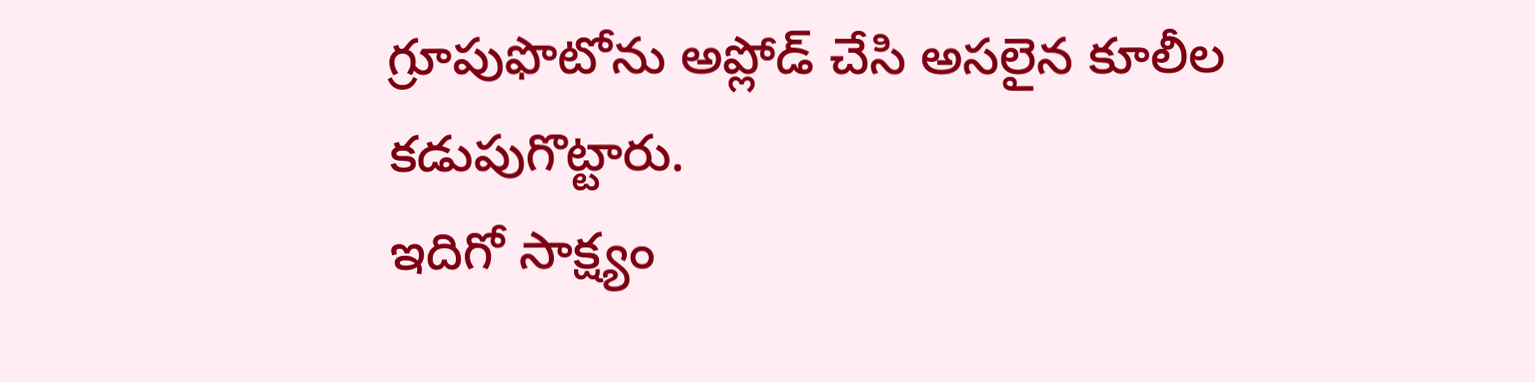గ్రూపుఫొటోను అప్లోడ్ చేసి అసలైన కూలీల కడుపుగొట్టారు.
ఇదిగో సాక్ష్యం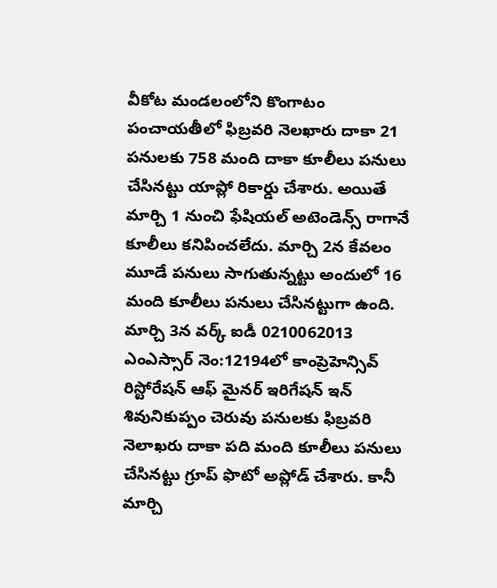వీకోట మండలంలోని కొంగాటం పంచాయతీలో ఫిబ్రవరి నెలఖారు దాకా 21 పనులకు 758 మంది దాకా కూలీలు పనులు చేసినట్టు యాప్లో రికార్డు చేశారు. అయితే మార్చి 1 నుంచి ఫేషియల్ అటెండెన్స్ రాగానే కూలీలు కనిపించలేదు. మార్చి 2న కేవలం మూడే పనులు సాగుతున్నట్టు అందులో 16 మంది కూలీలు పనులు చేసినట్టుగా ఉంది. మార్చి 3న వర్క్ ఐడీ 0210062013 ఎంఎస్సార్ నెం:12194లో కాంప్రెహెన్సివ్ రిస్టోరేషన్ ఆఫ్ మైనర్ ఇరిగేషన్ ఇన్ శివునికుప్పం చెరువు పనులకు ఫిబ్రవరి నెలాఖరు దాకా పది మంది కూలీలు పనులు చేసినట్టు గ్రూప్ ఫొటో అప్లోడ్ చేశారు. కానీ మార్చి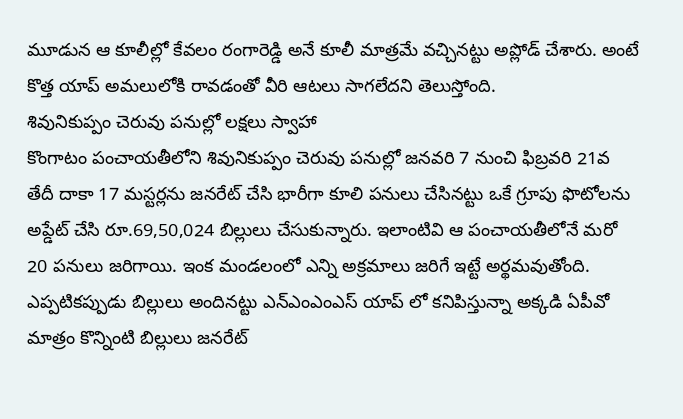మూడున ఆ కూలీల్లో కేవలం రంగారెడ్డి అనే కూలీ మాత్రమే వచ్చినట్టు అప్లోడ్ చేశారు. అంటే కొత్త యాప్ అమలులోకి రావడంతో వీరి ఆటలు సాగలేదని తెలుస్తోంది.
శివునికుప్పం చెరువు పనుల్లో లక్షలు స్వాహా
కొంగాటం పంచాయతీలోని శివునికుప్పం చెరువు పనుల్లో జనవరి 7 నుంచి ఫిబ్రవరి 21వ తేదీ దాకా 17 మస్టర్లను జనరేట్ చేసి భారీగా కూలి పనులు చేసినట్టు ఒకే గ్రూపు ఫొటోలను అప్డేట్ చేసి రూ.69,50,024 బిల్లులు చేసుకున్నారు. ఇలాంటివి ఆ పంచాయతీలోనే మరో 20 పనులు జరిగాయి. ఇంక మండలంలో ఎన్ని అక్రమాలు జరిగే ఇట్టే అర్థమవుతోంది. ఎప్పటికప్పుడు బిల్లులు అందినట్టు ఎన్ఎంఎంఎస్ యాప్ లో కనిపిస్తున్నా అక్కడి ఏపీవో మాత్రం కొన్నింటి బిల్లులు జనరేట్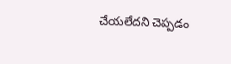చేయలేదని చెప్పడం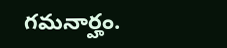గమనార్హం.